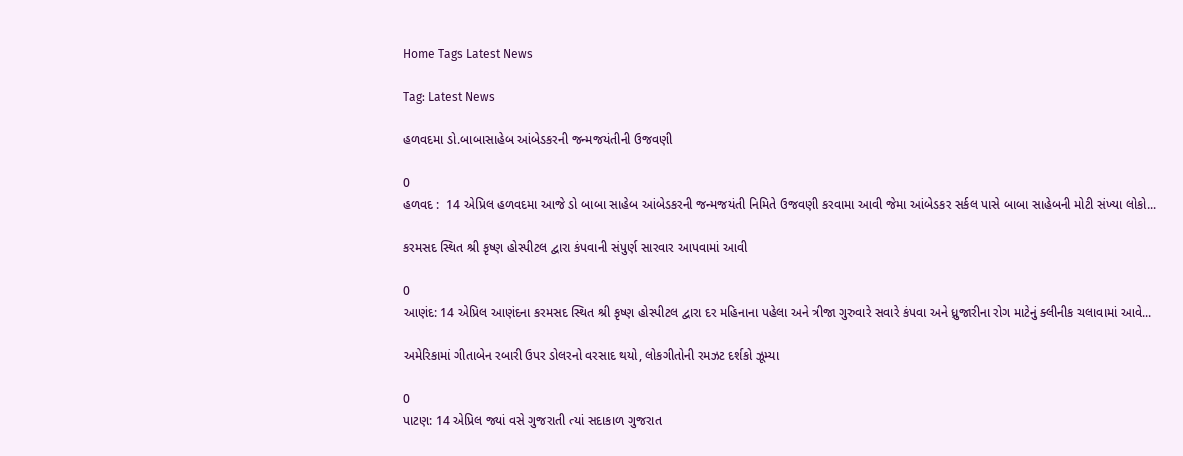Home Tags Latest News

Tag: Latest News

હળવદમા ડો.બાબાસાહેબ આંબેડકરની જન્મજયંતીની ઉજવણી

0
હળવદ :  14 એપ્રિલ હળવદમા આજે ડો બાબા સાહેબ આંબેડકરની જન્મજયંતી નિમિતે ઉજવણી કરવામા આવી જેમા આંબેડકર સર્કલ પાસે બાબા સાહેબની મોટી સંખ્યા લોકો...

કરમસદ સ્થિત શ્રી કૃષ્ણ હોસ્પીટલ દ્વારા કંપવાની સંપુર્ણ સારવાર આપવામાં આવી

0
આણંદ: 14 એપ્રિલ આણંદના કરમસદ સ્થિત શ્રી કૃષ્ણ હોસ્પીટલ દ્વારા દર મહિનાના પહેલા અને ત્રીજા ગુરુવારે સવારે કંપવા અને ધ્રુજારીના રોગ માટેનું ક્લીનીક ચલાવામાં આવે...

અમેરિકામાં ગીતાબેન રબારી ઉપર ડોલરનો વરસાદ થયો, લોકગીતોની રમઝટ દર્શકો ઝૂમ્યા

0
પાટણ: 14 એપ્રિલ જ્યાં વસે ગુજરાતી ત્યાં સદાકાળ ગુજરાત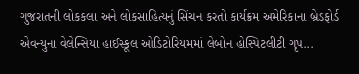ગુજરાતની લોકકલા અને લોકસાહિત્યનું સિંચન કરતો કાર્યક્રમ અમેરિકાના બ્રેડફોર્ડ એવન્યુના વેલેન્સિયા હાઈસ્કૂલ ઓડિટોરિયમમાં લેબોન હોસ્પિટલીટી ગૃપ...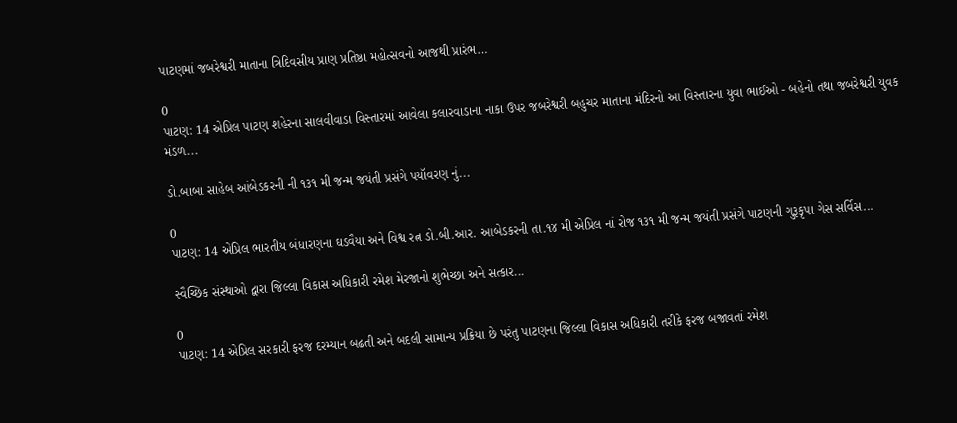પાટણમાં જબરેશ્વરી માતાના ત્રિદિવસીય પ્રાણ પ્રતિષ્ઠા મહોત્સવનો આજથી પ્રારંભ…

0
પાટણ: 14 એપ્રિલ પાટણ શહેરના સાલવીવાડા વિસ્તારમાં આવેલા કલારવાડાના નાકા ઉપર જબરેશ્વરી બહુચર માતાના મંદિરનો આ વિસ્તારના યુવા ભાઈઓ - બહેનો તથા જબરેશ્વરી યુવક મંડળ...

ડો.બાબા સાહેબ આંબેડકરની ની ૧૩૧ મી જન્મ જયંતી પ્રસંગે પયૉવરણ નું...

0
પાટણ: 14 એપ્રિલ ભારતીય બંધારણના ઘડવૈયા અને વિશ્વ રત્ન ડો.બી.આર. આબેડકરની તા.૧૪ મી એપ્રિલ નાં રોજ ૧૩૧ મી જન્મ જયંતી પ્રસંગે પાટણની ગુરૂકૃપા ગેસ સર્વિસ...

સ્વૈચ્છિક સંસ્થાઓ દ્વારા જિલ્લા વિકાસ અધિકારી રમેશ મેરજાનો શુભેચ્છા અને સત્કાર...

0
પાટણ: 14 એપ્રિલ સરકારી ફરજ દરમ્યાન બઢતી અને બદલી સામાન્ય પ્રક્રિયા છે પરંતુ પાટણના જિલ્લા વિકાસ અધિકારી તરીકે ફરજ બજાવતાં રમેશ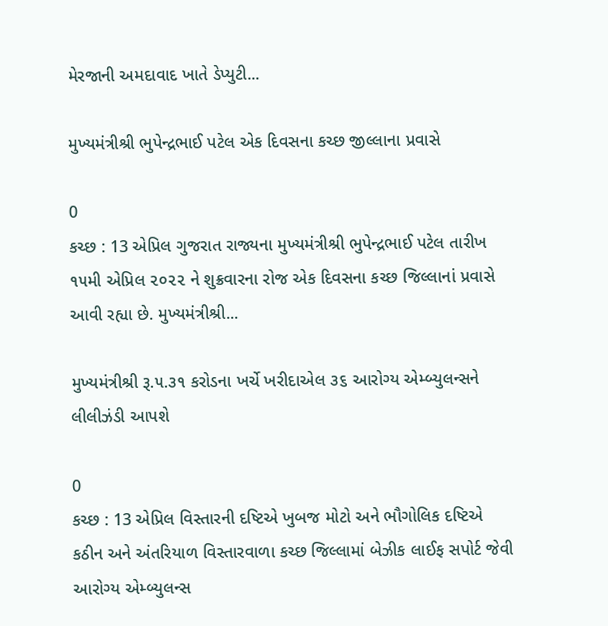મેરજાની અમદાવાદ ખાતે ડેપ્યુટી...

મુખ્યમંત્રીશ્રી ભુપેન્દ્રભાઈ પટેલ એક દિવસના કચ્છ જીલ્લાના પ્રવાસે

0
કચ્છ : 13 એપ્રિલ ગુજરાત રાજ્યના મુખ્યમંત્રીશ્રી ભુપેન્દ્રભાઈ પટેલ તારીખ ૧૫મી એપ્રિલ ૨૦૨૨ ને શુક્રવારના રોજ એક દિવસના કચ્છ જિલ્લાનાં પ્રવાસે આવી રહ્યા છે. મુખ્યમંત્રીશ્રી...

મુખ્યમંત્રીશ્રી રૂ.૫.૩૧ કરોડના ખર્ચે ખરીદાએલ ૩૬ આરોગ્ય એમ્બ્યુલન્સને લીલીઝંડી આપશે

0
કચ્છ : 13 એપ્રિલ વિસ્તારની દષ્ટિએ ખુબજ મોટો અને ભૌગોલિક દષ્ટિએ કઠીન અને અંતરિયાળ વિસ્તારવાળા કચ્છ જિલ્લામાં બેઝીક લાઈફ સપોર્ટ જેવી આરોગ્ય એમ્બ્યુલન્સ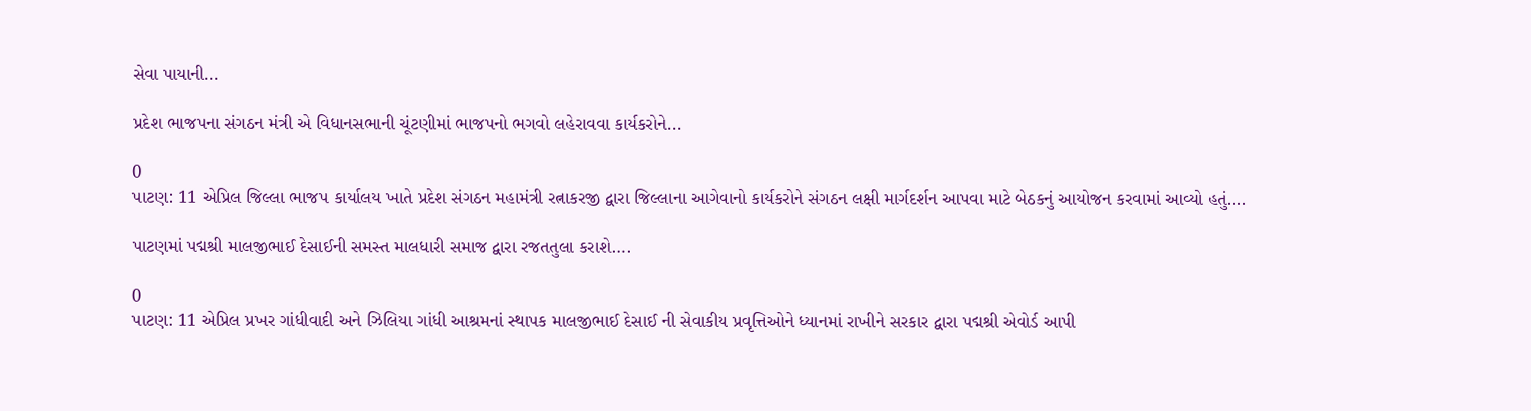સેવા પાયાની...

પ્રદેશ ભાજપના સંગઠન મંત્રી એ વિધાનસભાની ચૂંટણીમાં ભાજપનો ભગવો લહેરાવવા કાર્યકરોને...

0
પાટણ: 11 એપ્રિલ જિલ્લા ભાજપ કાર્યાલય ખાતે પ્રદેશ સંગઠન મહામંત્રી રત્નાકરજી દ્વારા જિલ્લાના આગેવાનો કાર્યકરોને સંગઠન લક્ષી માર્ગદર્શન આપવા માટે બેઠકનું આયોજન કરવામાં આવ્યો હતું....

પાટણમાં પદ્મશ્રી માલજીભાઈ દેસાઈની સમસ્ત માલધારી સમાજ દ્વારા રજતતુલા કરાશે….

0
પાટણ: 11 એપ્રિલ પ્રખર ગાંધીવાદી અને ઝિલિયા ગાંધી આશ્રમનાં સ્થાપક માલજીભાઈ દેસાઈ ની સેવાકીય પ્રવૃત્તિઓને ધ્યાનમાં રાખીને સરકાર દ્વારા પદ્મશ્રી એવોર્ડ આપી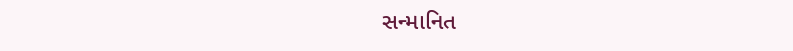સન્માનિત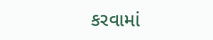કરવામાં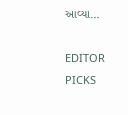આવ્યા...

EDITOR PICKS